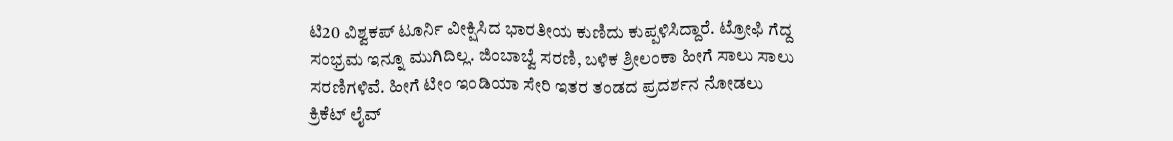ಟಿ20 ವಿಶ್ವಕಪ್ ಟೂರ್ನಿ ವೀಕ್ಷಿಸಿದ ಭಾರತೀಯ ಕುಣಿದು ಕುಪ್ಪಳಿಸಿದ್ದಾರೆ. ಟ್ರೋಫಿ ಗೆದ್ದ ಸಂಭ್ರಮ ಇನ್ನೂ ಮುಗಿದಿಲ್ಲ. ಜಿಂಬಾಬ್ವೆ ಸರಣಿ, ಬಳಿಕ ಶ್ರೀಲಂಕಾ ಹೀಗೆ ಸಾಲು ಸಾಲು ಸರಣಿಗಳಿವೆ. ಹೀಗೆ ಟೀಂ ಇಂಡಿಯಾ ಸೇರಿ ಇತರ ತಂಡದ ಪ್ರದರ್ಶನ ನೋಡಲು ಕ್ರಿಕೆಟ್ ಲೈವ್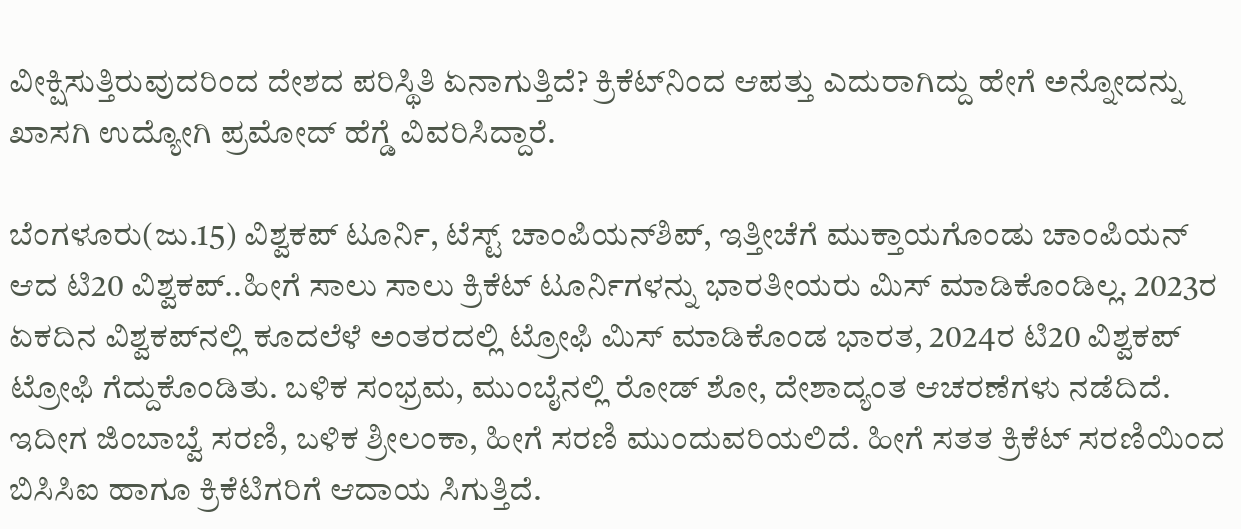ವೀಕ್ಷಿಸುತ್ತಿರುವುದರಿಂದ ದೇಶದ ಪರಿಸ್ಥಿತಿ ಏನಾಗುತ್ತಿದೆ? ಕ್ರಿಕೆಟ್‌ನಿಂದ ಆಪತ್ತು ಎದುರಾಗಿದ್ದು ಹೇಗೆ ಅನ್ನೋದನ್ನು ಖಾಸಗಿ ಉದ್ಯೋಗಿ ಪ್ರಮೋದ್ ಹೆಗ್ಡೆ ವಿವರಿಸಿದ್ದಾರೆ.

ಬೆಂಗಳೂರು(ಜು.15) ವಿಶ್ವಕಪ್ ಟೂರ್ನಿ, ಟೆಸ್ಟ್ ಚಾಂಪಿಯನ್‌ಶಿಪ್, ಇತ್ತೀಚೆಗೆ ಮುಕ್ತಾಯಗೊಂಡು ಚಾಂಪಿಯನ್ ಆದ ಟಿ20 ವಿಶ್ವಕಪ್..ಹೀಗೆ ಸಾಲು ಸಾಲು ಕ್ರಿಕೆಟ್ ಟೂರ್ನಿಗಳನ್ನು ಭಾರತೀಯರು ಮಿಸ್ ಮಾಡಿಕೊಂಡಿಲ್ಲ. 2023ರ ಏಕದಿನ ವಿಶ್ವಕಪ್‌ನಲ್ಲಿ ಕೂದಲೆಳೆ ಅಂತರದಲ್ಲಿ ಟ್ರೋಫಿ ಮಿಸ್ ಮಾಡಿಕೊಂಡ ಭಾರತ, 2024ರ ಟಿ20 ವಿಶ್ವಕಪ್ ಟ್ರೋಫಿ ಗೆದ್ದುಕೊಂಡಿತು. ಬಳಿಕ ಸಂಭ್ರಮ, ಮುಂಬೈನಲ್ಲಿ ರೋಡ್ ಶೋ, ದೇಶಾದ್ಯಂತ ಆಚರಣೆಗಳು ನಡೆದಿದೆ. ಇದೀಗ ಜಿಂಬಾಬ್ವೆ ಸರಣಿ, ಬಳಿಕ ಶ್ರೀಲಂಕಾ, ಹೀಗೆ ಸರಣಿ ಮುಂದುವರಿಯಲಿದೆ. ಹೀಗೆ ಸತತ ಕ್ರಿಕೆಟ್ ಸರಣಿಯಿಂದ ಬಿಸಿಸಿಐ ಹಾಗೂ ಕ್ರಿಕೆಟಿಗರಿಗೆ ಆದಾಯ ಸಿಗುತ್ತಿದೆ.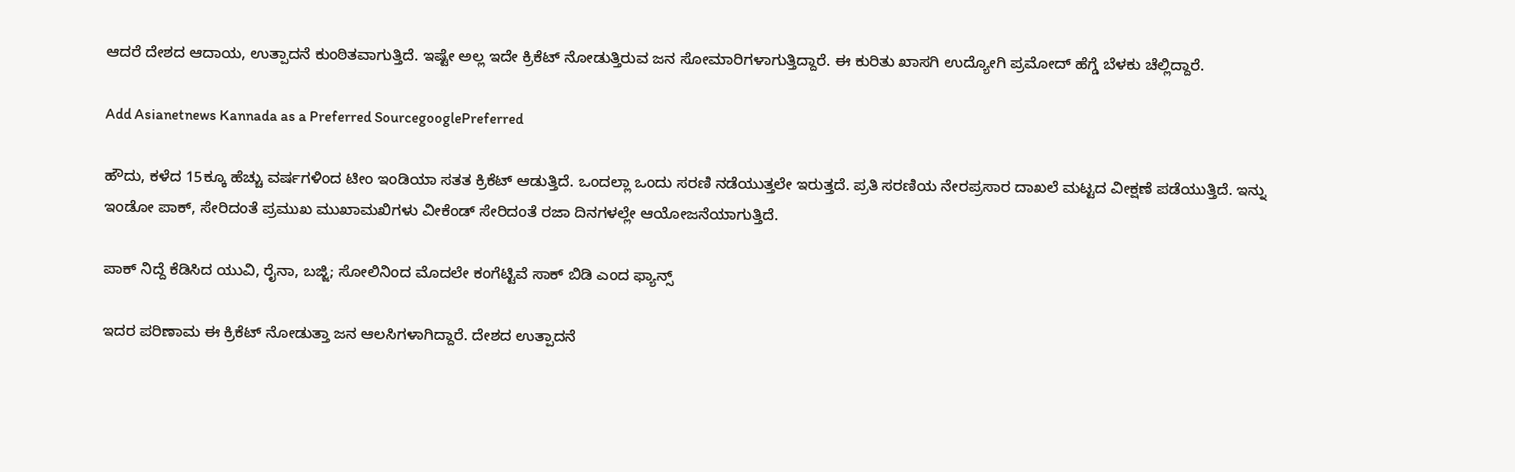ಆದರೆ ದೇಶದ ಆದಾಯ, ಉತ್ಪಾದನೆ ಕುಂಠಿತವಾಗುತ್ತಿದೆ. ಇಷ್ಟೇ ಅಲ್ಲ ಇದೇ ಕ್ರಿಕೆಟ್ ನೋಡುತ್ತಿರುವ ಜನ ಸೋಮಾರಿಗಳಾಗುತ್ತಿದ್ದಾರೆ. ಈ ಕುರಿತು ಖಾಸಗಿ ಉದ್ಯೋಗಿ ಪ್ರಮೋದ್ ಹೆಗ್ಡೆ ಬೆಳಕು ಚೆಲ್ಲಿದ್ದಾರೆ.

Add Asianetnews Kannada as a Preferred SourcegooglePreferred

ಹೌದು, ಕಳೆದ 15ಕ್ಕೂ ಹೆಚ್ಚು ವರ್ಷಗಳಿಂದ ಟೀಂ ಇಂಡಿಯಾ ಸತತ ಕ್ರಿಕೆಟ್ ಆಡುತ್ತಿದೆ. ಒಂದಲ್ಲಾ ಒಂದು ಸರಣಿ ನಡೆಯುತ್ತಲೇ ಇರುತ್ತದೆ. ಪ್ರತಿ ಸರಣಿಯ ನೇರಪ್ರಸಾರ ದಾಖಲೆ ಮಟ್ಟದ ವೀಕ್ಷಣೆ ಪಡೆಯುತ್ತಿದೆ. ಇನ್ನು ಇಂಡೋ ಪಾಕ್, ಸೇರಿದಂತೆ ಪ್ರಮುಖ ಮುಖಾಮಖಿಗಳು ವೀಕೆಂಡ್ ಸೇರಿದಂತೆ ರಜಾ ದಿನಗಳಲ್ಲೇ ಆಯೋಜನೆಯಾಗುತ್ತಿದೆ.

ಪಾಕ್ ನಿದ್ದೆ ಕೆಡಿಸಿದ ಯುವಿ, ರೈನಾ, ಬಜ್ಜಿ; ಸೋಲಿನಿಂದ ಮೊದಲೇ ಕಂಗೆಟ್ಟಿವೆ ಸಾಕ್ ಬಿಡಿ ಎಂದ ಫ್ಯಾನ್ಸ್

ಇದರ ಪರಿಣಾಮ ಈ ಕ್ರಿಕೆಟ್ ನೋಡುತ್ತಾ ಜನ ಆಲಸಿಗಳಾಗಿದ್ದಾರೆ. ದೇಶದ ಉತ್ಪಾದನೆ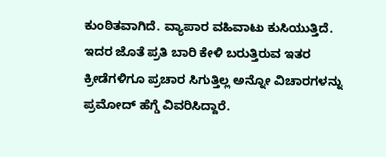ಕುಂಠಿತವಾಗಿದೆ. ವ್ಯಾಪಾರ ವಹಿವಾಟು ಕುಸಿಯುತ್ತಿದೆ. ಇದರ ಜೊತೆ ಪ್ರತಿ ಬಾರಿ ಕೇಳಿ ಬರುತ್ತಿರುವ ಇತರ ಕ್ರೀಡೆಗಳಿಗೂ ಪ್ರಚಾರ ಸಿಗುತ್ತಿಲ್ಲ ಅನ್ನೋ ವಿಚಾರಗಳನ್ನು ಪ್ರಮೋದ್ ಹೆಗ್ಡೆ ವಿವರಿಸಿದ್ದಾರೆ.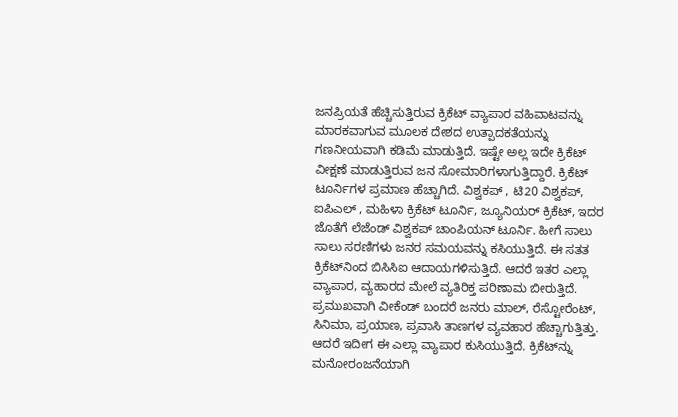ಜನಪ್ರಿಯತೆ ಹೆಚ್ಚಿಸುತ್ತಿರುವ ಕ್ರಿಕೆಟ್ ವ್ಯಾಪಾರ ವಹಿವಾಟವನ್ನು ಮಾರಕವಾಗುವ ಮೂಲಕ ದೇಶದ ಉತ್ಪಾದಕತೆಯನ್ನು ಗಣನೀಯವಾಗಿ ಕಡಿಮೆ ಮಾಡುತ್ತಿದೆ. ಇಷ್ಟೇ ಅಲ್ಲ ಇದೇ ಕ್ರಿಕೆಟ್ ವೀಕ್ಷಣೆ ಮಾಡುತ್ತಿರುವ ಜನ ಸೋಮಾರಿಗಳಾಗುತ್ತಿದ್ದಾರೆ. ಕ್ರಿಕೆಟ್ ಟೂರ್ನಿಗಳ ಪ್ರಮಾಣ ಹೆಚ್ಚಾಗಿದೆ. ವಿಶ್ವಕಪ್ , ಟಿ20 ವಿಶ್ವಕಪ್, ಐಪಿಎಲ್ , ಮಹಿಳಾ ಕ್ರಿಕೆಟ್ ಟೂರ್ನಿ, ಜ್ಯೂನಿಯರ್ ಕ್ರಿಕೆಟ್, ಇದರ ಜೊತೆಗೆ ಲೆಜೆಂಡ್ ವಿಶ್ವಕಪ್ ಚಾಂಪಿಯನ್ ಟೂರ್ನಿ. ಹೀಗೆ ಸಾಲು ಸಾಲು ಸರಣಿಗಳು ಜನರ ಸಮಯವನ್ನು ಕಸಿಯುತ್ತಿದೆ. ಈ ಸತತ ಕ್ರಿಕೆಟ್‌ನಿಂದ ಬಿಸಿಸಿಐ ಆದಾಯಗಳಿಸುತ್ತಿದೆ. ಆದರೆ ಇತರ ಎಲ್ಲಾ ವ್ಯಾಪಾರ, ವ್ಯಹಾರದ ಮೇಲೆ ವ್ಯತಿರಿಕ್ತ ಪರಿಣಾಮ ಬೀರುತ್ತಿದೆ. ಪ್ರಮುಖವಾಗಿ ವೀಕೆಂಡ್ ಬಂದರೆ ಜನರು ಮಾಲ್, ರೆಸ್ಟೋರೆಂಟ್, ಸಿನಿಮಾ, ಪ್ರಯಾಣ, ಪ್ರವಾಸಿ ತಾಣಗಳ ವ್ಯವಹಾರ ಹೆಚ್ಚಾಗುತ್ತಿತ್ತು. ಆದರೆ ಇದೀಗ ಈ ಎಲ್ಲಾ ವ್ಯಾಪಾರ ಕುಸಿಯುತ್ತಿದೆ. ಕ್ರಿಕೆಟ್‌ನ್ನು ಮನೋರಂಜನೆಯಾಗಿ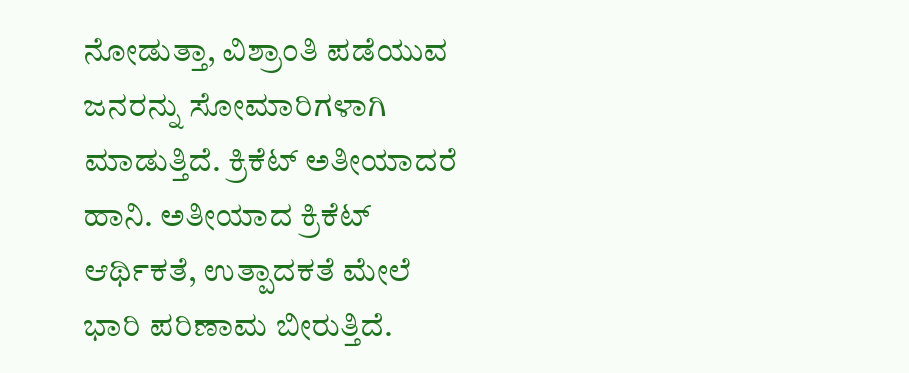ನೋಡುತ್ತಾ, ವಿಶ್ರಾಂತಿ ಪಡೆಯುವ ಜನರನ್ನು ಸೋಮಾರಿಗಳಾಗಿ ಮಾಡುತ್ತಿದೆ. ಕ್ರಿಕೆಟ್ ಅತೀಯಾದರೆ ಹಾನಿ. ಅತೀಯಾದ ಕ್ರಿಕೆಟ್ ಆರ್ಥಿಕತೆ, ಉತ್ಪಾದಕತೆ ಮೇಲೆ ಭಾರಿ ಪರಿಣಾಮ ಬೀರುತ್ತಿದೆ.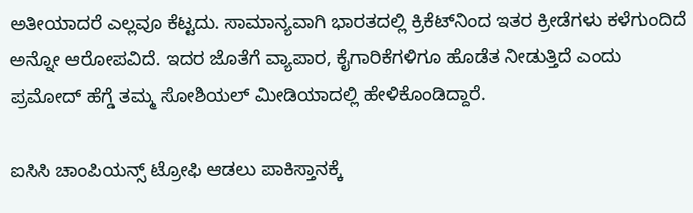ಅತೀಯಾದರೆ ಎಲ್ಲವೂ ಕೆಟ್ಟದು. ಸಾಮಾನ್ಯವಾಗಿ ಭಾರತದಲ್ಲಿ ಕ್ರಿಕೆಟ್‌ನಿಂದ ಇತರ ಕ್ರೀಡೆಗಳು ಕಳೆಗುಂದಿದೆ ಅನ್ನೋ ಆರೋಪವಿದೆ. ಇದರ ಜೊತೆಗೆ ವ್ಯಾಪಾರ, ಕೈಗಾರಿಕೆಗಳಿಗೂ ಹೊಡೆತ ನೀಡುತ್ತಿದೆ ಎಂದು ಪ್ರಮೋದ್ ಹೆಗ್ಡೆ ತಮ್ಮ ಸೋಶಿಯಲ್ ಮೀಡಿಯಾದಲ್ಲಿ ಹೇಳಿಕೊಂಡಿದ್ದಾರೆ.

ಐಸಿಸಿ ಚಾಂಪಿಯನ್ಸ್ ಟ್ರೋಫಿ ಆಡಲು ಪಾಕಿಸ್ತಾನಕ್ಕೆ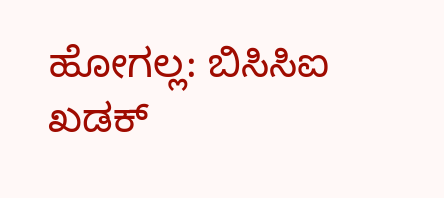ಹೋಗಲ್ಲ: ಬಿಸಿಸಿಐ ಖಡಕ್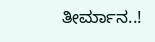ತೀರ್ಮಾನ..!